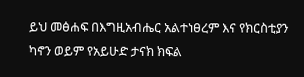ይህ መፅሐፍ በእግዚአብሔር አልተነፀረም እና የክርስቲያን ካኖን ወይም የአይሁድ ታናክ ክፍል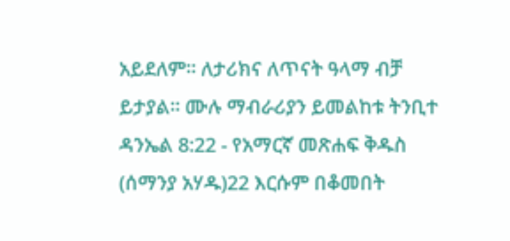አይደለም። ለታሪክና ለጥናት ዓላማ ብቻ ይታያል። ሙሉ ማብራሪያን ይመልከቱ ትንቢተ ዳንኤል 8:22 - የአማርኛ መጽሐፍ ቅዱስ (ሰማንያ አሃዱ)22 እርሱም በቆመበት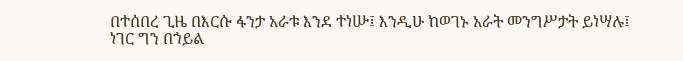በተሰበረ ጊዜ በእርሱ ፋንታ አራቱ እንደ ተነሡ፤ እንዲሁ ከወገኑ አራት መንግሥታት ይነሣሉ፤ ነገር ግን በኀይል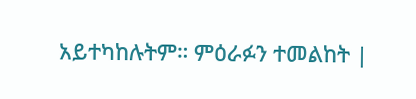አይተካከሉትም። ምዕራፉን ተመልከት |